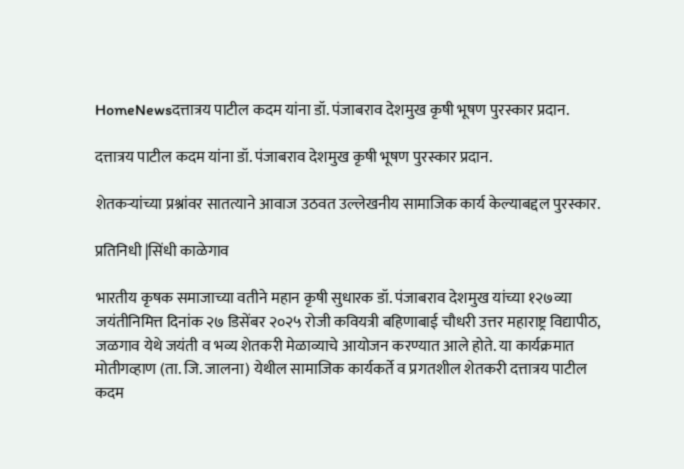HomeNewsदत्तात्रय पाटील कदम यांना डॉ. पंजाबराव देशमुख कृषी भूषण पुरस्कार प्रदान.

दत्तात्रय पाटील कदम यांना डॉ. पंजाबराव देशमुख कृषी भूषण पुरस्कार प्रदान.

शेतकऱ्यांच्या प्रश्नांवर सातत्याने आवाज उठवत उल्लेखनीय सामाजिक कार्य केल्याबद्दल पुरस्कार.

प्रतिनिधी |सिंधी काळेगाव

भारतीय कृषक समाजाच्या वतीने महान कृषी सुधारक डॉ. पंजाबराव देशमुख यांच्या १२७व्या जयंतीनिमित्त दिनांक २७ डिसेंबर २०२५ रोजी कवियत्री बहिणाबाई चौधरी उत्तर महाराष्ट्र विद्यापीठ, जळगाव येथे जयंती व भव्य शेतकरी मेळाव्याचे आयोजन करण्यात आले होते. या कार्यक्रमात मोतीगव्हाण (ता. जि. जालना) येथील सामाजिक कार्यकर्ते व प्रगतशील शेतकरी दत्तात्रय पाटील कदम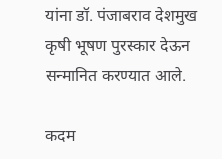यांना डॉ. पंजाबराव देशमुख कृषी भूषण पुरस्कार देऊन सन्मानित करण्यात आले.

कदम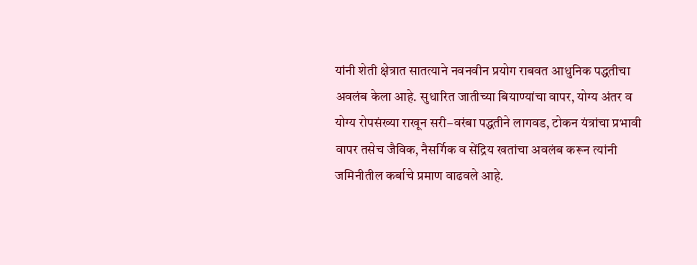यांनी शेती क्षेत्रात सातत्याने नवनवीन प्रयोग राबवत आधुनिक पद्धतीचा अवलंब केला आहे. सुधारित जातीच्या बियाण्यांचा वापर, योग्य अंतर व योग्य रोपसंख्या राखून सरी–वरंबा पद्धतीने लागवड, टोकन यंत्रांचा प्रभावी वापर तसेच जैविक, नैसर्गिक व सेंद्रिय खतांचा अवलंब करून त्यांनी जमिनीतील कर्बाचे प्रमाण वाढवले आहे.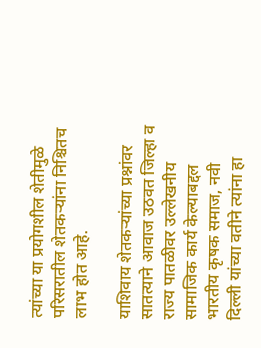त्यांच्या या प्रयोगशील शेतीमुळे परिसरातील शेतकऱ्यांना निश्चितच लाभ होत आहे.

याशिवाय शेतकऱ्यांच्या प्रश्नांवर सातत्याने आवाज उठवत जिल्हा व राज्य पातळीवर उल्लेखनीय सामाजिक कार्य केल्याबद्दल भारतीय कृषक समाज, नवी दिल्ली यांच्या वतीने त्यांना हा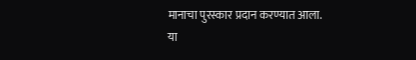मानाचा पुरस्कार प्रदान करण्यात आला.
या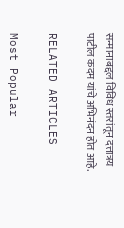सन्मानाबद्दल विविध स्तरांतून दत्तात्रय पाटील कदम यांचे अभिनंदन होत आहे.

RELATED ARTICLES

Most Popular